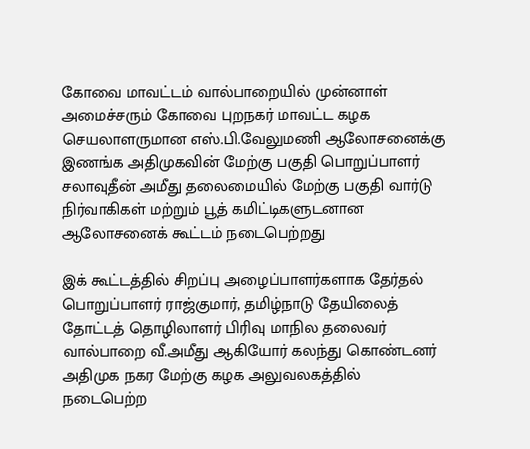கோவை மாவட்டம் வால்பாறையில் முன்னாள் அமைச்சரும் கோவை புறநகர் மாவட்ட கழக செயலாளருமான எஸ்.பி.வேலுமணி ஆலோசனைக்கு இணங்க அதிமுகவின் மேற்கு பகுதி பொறுப்பாளர் சலாவுதீன் அமீது தலைமையில் மேற்கு பகுதி வார்டு நிர்வாகிகள் மற்றும் பூத் கமிட்டிகளுடனான ஆலோசனைக் கூட்டம் நடைபெற்றது

இக் கூட்டத்தில் சிறப்பு அழைப்பாளர்களாக தேர்தல் பொறுப்பாளர் ராஜ்குமார், தமிழ்நாடு தேயிலைத் தோட்டத் தொழிலாளர் பிரிவு மாநில தலைவர் வால்பாறை வீ.அமீது ஆகியோர் கலந்து கொண்டனர் அதிமுக நகர மேற்கு கழக அலுவலகத்தில் நடைபெற்ற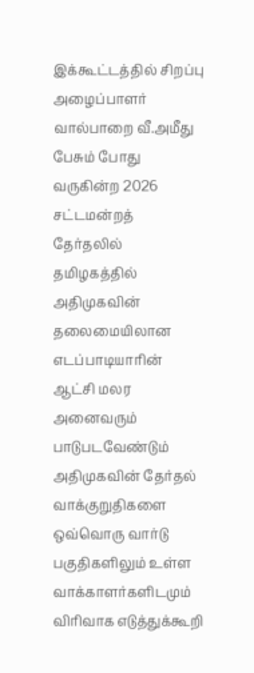இக்கூட்டத்தில் சிறப்பு அழைப்பாளர் வால்பாறை வீ.அமீது பேசும் போது வருகின்ற 2026 சட்டமன்றத் தேர்தலில் தமிழகத்தில் அதிமுகவின் தலைமையிலான எடப்பாடியாரின் ஆட்சி மலர அனைவரும் பாடுபடவேண்டும் அதிமுகவின் தேர்தல் வாக்குறுதிகளை ஒவ்வொரு வார்டு பகுதிகளிலும் உள்ள வாக்காளர்களிடமும் விரிவாக எடுத்துக்கூறி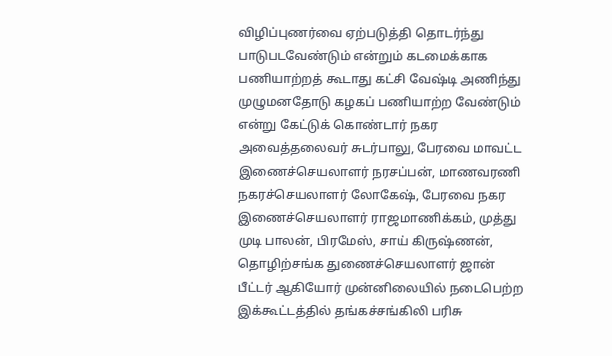விழிப்புணர்வை ஏற்படுத்தி தொடர்ந்து பாடுபடவேண்டும் என்றும் கடமைக்காக பணியாற்றத் கூடாது கட்சி வேஷ்டி அணிந்து முழுமனதோடு கழகப் பணியாற்ற வேண்டும் என்று கேட்டுக் கொண்டார் நகர அவைத்தலைவர் சுடர்பாலு, பேரவை மாவட்ட இணைச்செயலாளர் நரசப்பன், மாணவரணி நகரச்செயலாளர் லோகேஷ், பேரவை நகர இணைச்செயலாளர் ராஜமாணிக்கம், முத்து முடி பாலன், பிரமேஸ், சாய் கிருஷ்ணன், தொழிற்சங்க துணைச்செயலாளர் ஜான் பீட்டர் ஆகியோர் முன்னிலையில் நடைபெற்ற இக்கூட்டத்தில் தங்கச்சங்கிலி பரிசு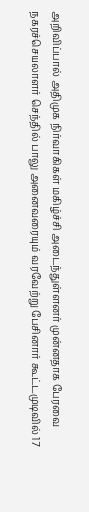அறிவிப்பால் அதிமுக நிர்வாகிகள் மகிழ்ச்சி அடைந்துள்ளனர் முன்னதாக பேரவை நகரச்செயலாளர் செந்தில் பாலு அனைவரையும் வரவேற்று பேசினார் கூட்டமுடிவில் 17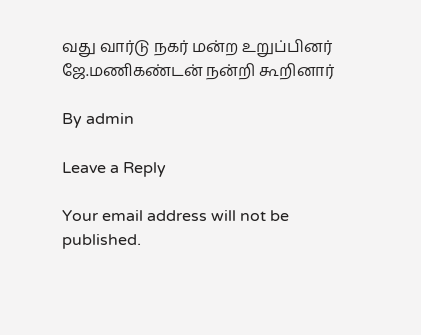வது வார்டு நகர் மன்ற உறுப்பினர் ஜே.மணிகண்டன் நன்றி கூறினார்

By admin

Leave a Reply

Your email address will not be published.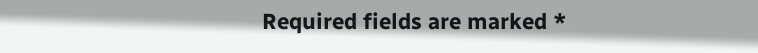Required fields are marked *